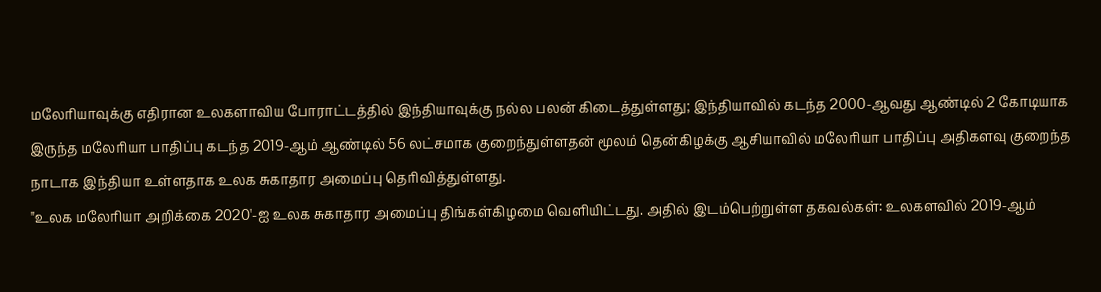மலேரியாவுக்கு எதிரான உலகளாவிய போராட்டத்தில் இந்தியாவுக்கு நல்ல பலன் கிடைத்துள்ளது; இந்தியாவில் கடந்த 2000-ஆவது ஆண்டில் 2 கோடியாக இருந்த மலேரியா பாதிப்பு கடந்த 2019-ஆம் ஆண்டில் 56 லட்சமாக குறைந்துள்ளதன் மூலம் தென்கிழக்கு ஆசியாவில் மலேரியா பாதிப்பு அதிகளவு குறைந்த நாடாக இந்தியா உள்ளதாக உலக சுகாதார அமைப்பு தெரிவித்துள்ளது.
"உலக மலேரியா அறிக்கை 2020'-ஐ உலக சுகாதார அமைப்பு திங்கள்கிழமை வெளியிட்டது. அதில் இடம்பெற்றுள்ள தகவல்கள்: உலகளவில் 2019-ஆம்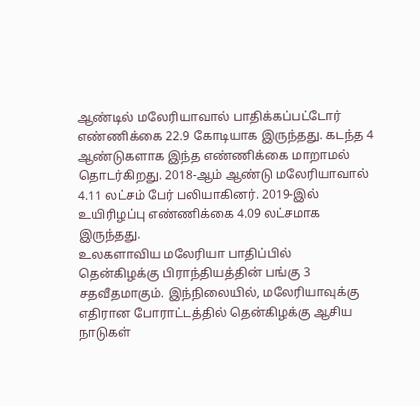ஆண்டில் மலேரியாவால் பாதிக்கப்பட்டோர் எண்ணிக்கை 22.9 கோடியாக இருந்தது. கடந்த 4 ஆண்டுகளாக இந்த எண்ணிக்கை மாறாமல் தொடர்கிறது. 2018-ஆம் ஆண்டு மலேரியாவால் 4.11 லட்சம் பேர் பலியாகினர். 2019-இல் உயிரிழப்பு எண்ணிக்கை 4.09 லட்சமாக இருந்தது.
உலகளாவிய மலேரியா பாதிப்பில் தென்கிழக்கு பிராந்தியத்தின் பங்கு 3 சதவீதமாகும். இந்நிலையில், மலேரியாவுக்கு எதிரான போராட்டத்தில் தென்கிழக்கு ஆசிய நாடுகள்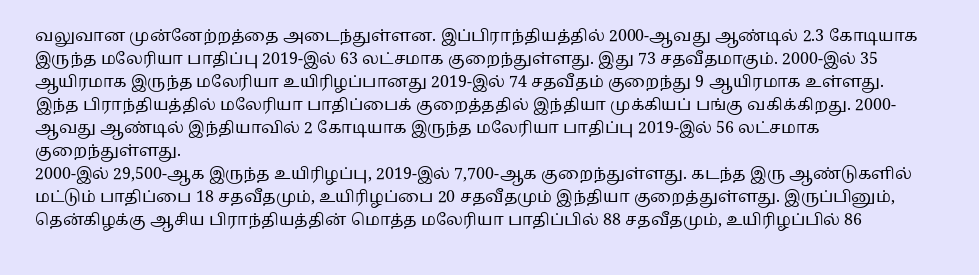வலுவான முன்னேற்றத்தை அடைந்துள்ளன. இப்பிராந்தியத்தில் 2000-ஆவது ஆண்டில் 2.3 கோடியாக இருந்த மலேரியா பாதிப்பு 2019-இல் 63 லட்சமாக குறைந்துள்ளது. இது 73 சதவீதமாகும். 2000-இல் 35 ஆயிரமாக இருந்த மலேரியா உயிரிழப்பானது 2019-இல் 74 சதவீதம் குறைந்து 9 ஆயிரமாக உள்ளது.
இந்த பிராந்தியத்தில் மலேரியா பாதிப்பைக் குறைத்ததில் இந்தியா முக்கியப் பங்கு வகிக்கிறது. 2000-ஆவது ஆண்டில் இந்தியாவில் 2 கோடியாக இருந்த மலேரியா பாதிப்பு 2019-இல் 56 லட்சமாக குறைந்துள்ளது.
2000-இல் 29,500-ஆக இருந்த உயிரிழப்பு, 2019-இல் 7,700-ஆக குறைந்துள்ளது. கடந்த இரு ஆண்டுகளில் மட்டும் பாதிப்பை 18 சதவீதமும், உயிரிழப்பை 20 சதவீதமும் இந்தியா குறைத்துள்ளது. இருப்பினும், தென்கிழக்கு ஆசிய பிராந்தியத்தின் மொத்த மலேரியா பாதிப்பில் 88 சதவீதமும், உயிரிழப்பில் 86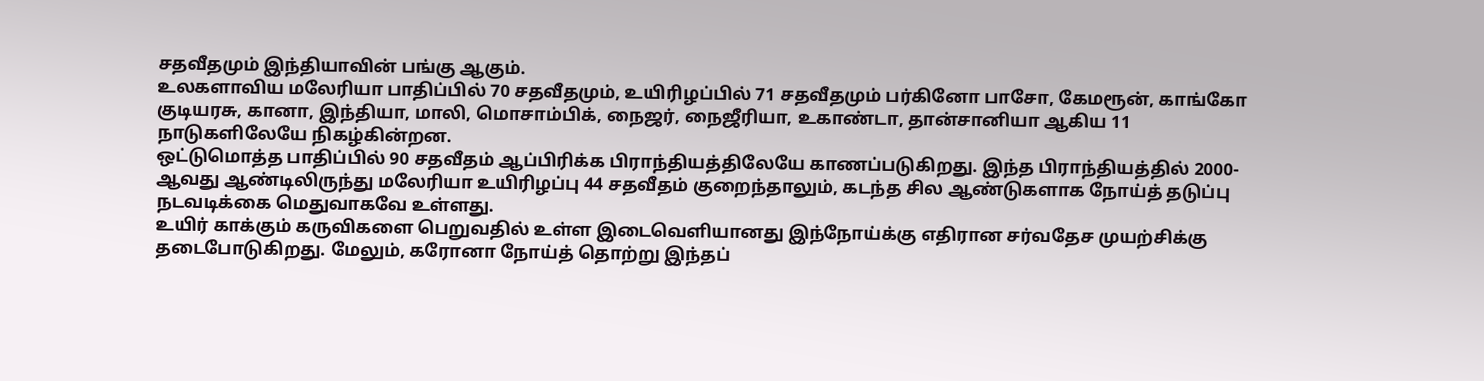சதவீதமும் இந்தியாவின் பங்கு ஆகும்.
உலகளாவிய மலேரியா பாதிப்பில் 70 சதவீதமும், உயிரிழப்பில் 71 சதவீதமும் பர்கினோ பாசோ, கேமரூன், காங்கோ குடியரசு, கானா, இந்தியா, மாலி, மொசாம்பிக், நைஜர், நைஜீரியா, உகாண்டா, தான்சானியா ஆகிய 11 நாடுகளிலேயே நிகழ்கின்றன.
ஒட்டுமொத்த பாதிப்பில் 90 சதவீதம் ஆப்பிரிக்க பிராந்தியத்திலேயே காணப்படுகிறது. இந்த பிராந்தியத்தில் 2000-ஆவது ஆண்டிலிருந்து மலேரியா உயிரிழப்பு 44 சதவீதம் குறைந்தாலும், கடந்த சில ஆண்டுகளாக நோய்த் தடுப்பு நடவடிக்கை மெதுவாகவே உள்ளது.
உயிர் காக்கும் கருவிகளை பெறுவதில் உள்ள இடைவெளியானது இந்நோய்க்கு எதிரான சர்வதேச முயற்சிக்கு தடைபோடுகிறது. மேலும், கரோனா நோய்த் தொற்று இந்தப்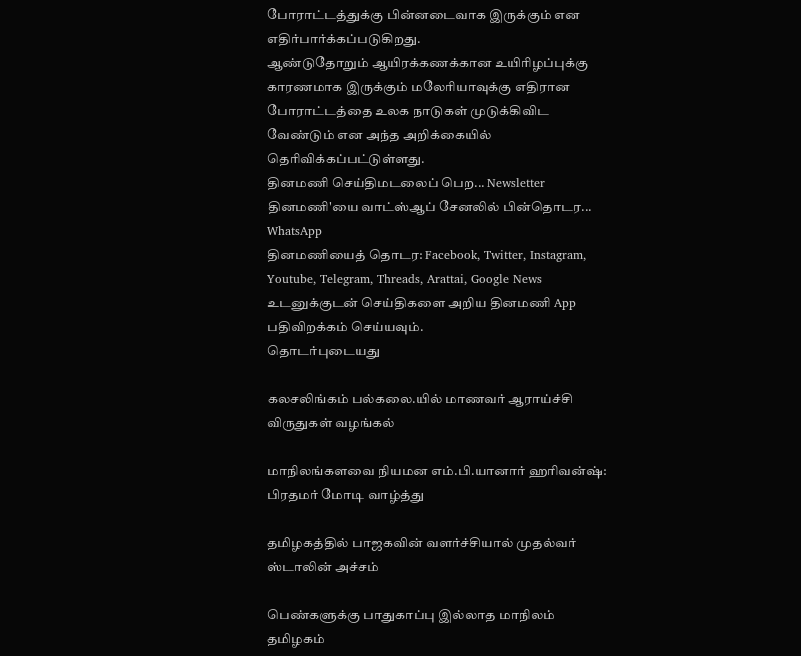போராட்டத்துக்கு பின்னடைவாக இருக்கும் என எதிர்பார்க்கப்படுகிறது.
ஆண்டுதோறும் ஆயிரக்கணக்கான உயிரிழப்புக்கு காரணமாக இருக்கும் மலேரியாவுக்கு எதிரான போராட்டத்தை உலக நாடுகள் முடுக்கிவிட வேண்டும் என அந்த அறிக்கையில் தெரிவிக்கப்பட்டுள்ளது.
தினமணி செய்திமடலைப் பெற... Newsletter
தினமணி'யை வாட்ஸ்ஆப் சேனலில் பின்தொடர... WhatsApp
தினமணியைத் தொடர: Facebook, Twitter, Instagram, Youtube, Telegram, Threads, Arattai, Google News
உடனுக்குடன் செய்திகளை அறிய தினமணி App பதிவிறக்கம் செய்யவும்.
தொடர்புடையது

கலசலிங்கம் பல்கலை.யில் மாணவர் ஆராய்ச்சி விருதுகள் வழங்கல்

மாநிலங்களவை நியமன எம்.பி.யானார் ஹரிவன்ஷ்: பிரதமர் மோடி வாழ்த்து

தமிழகத்தில் பாஜகவின் வளர்ச்சியால் முதல்வர் ஸ்டாலின் அச்சம்

பெண்களுக்கு பாதுகாப்பு இல்லாத மாநிலம் தமிழகம்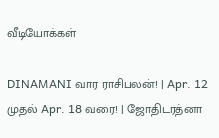வீடியோக்கள்

DINAMANI வார ராசிபலன்! | Apr. 12 முதல் Apr. 18 வரை! | ஜோதிடரத்னா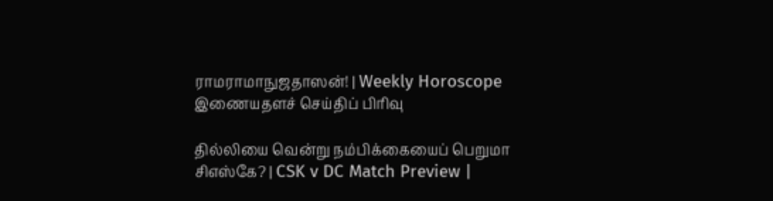ராமராமாநுஜதாஸன்! | Weekly Horoscope
இணையதளச் செய்திப் பிரிவு

தில்லியை வென்று நம்பிக்கையைப் பெறுமா சிஎஸ்கே? | CSK v DC Match Preview |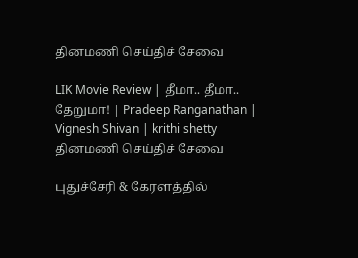தினமணி செய்திச் சேவை

LIK Movie Review | தீமா.. தீமா.. தேறுமா! | Pradeep Ranganathan | Vignesh Shivan | krithi shetty
தினமணி செய்திச் சேவை

புதுச்சேரி & கேரளத்தில்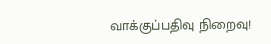வாக்குப்பதிவு நிறைவு!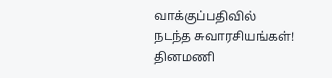வாக்குப்பதிவில் நடந்த சுவாரசியங்கள்!
தினமணி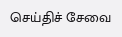செய்திச் சேவை